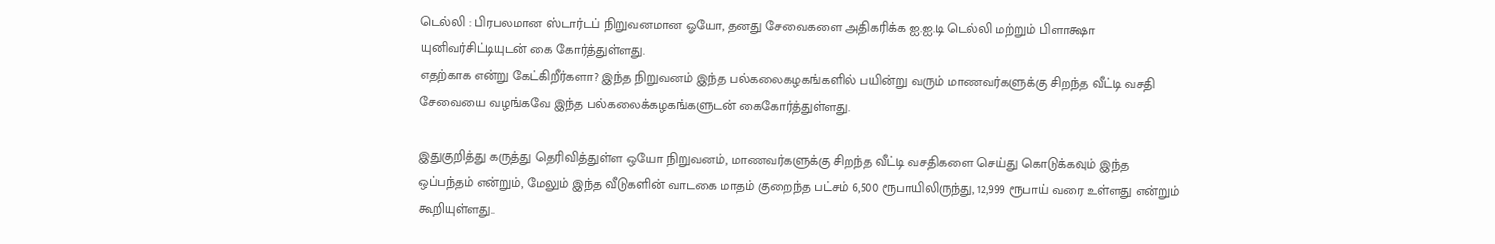டெல்லி : பிரபலமான ஸ்டார்டப் நிறுவனமான ஓயோ, தனது சேவைகளை அதிகரிக்க ஐ.ஐ.டி டெல்லி மற்றும் பிளாக்ஷா யுனிவர்சிட்டியுடன் கை கோர்த்துள்ளது.
எதற்காக என்று கேட்கிறீர்களா? இந்த நிறுவனம் இந்த பல்கலைகழகங்களில் பயின்று வரும் மாணவர்களுக்கு சிறந்த வீட்டி வசதி சேவையை வழங்கவே இந்த பல்கலைக்கழகங்களுடன் கைகோர்த்துள்ளது.

இதுகுறித்து கருத்து தெரிவித்துள்ள ஒயோ நிறுவனம், மாணவர்களுக்கு சிறந்த வீட்டி வசதிகளை செய்து கொடுக்கவும் இந்த ஒப்பந்தம் என்றும், மேலும் இந்த வீடுகளின் வாடகை மாதம் குறைந்த பட்சம் 6,500 ரூபாயிலிருந்து, 12,999 ரூபாய் வரை உள்ளது என்றும் கூறியுள்ளது..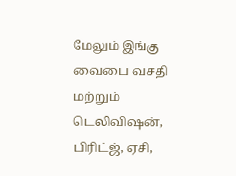மேலும் இங்கு வைபை வசதி மற்றும் டெலிவிஷன், பிரிட்ஜ், ஏசி,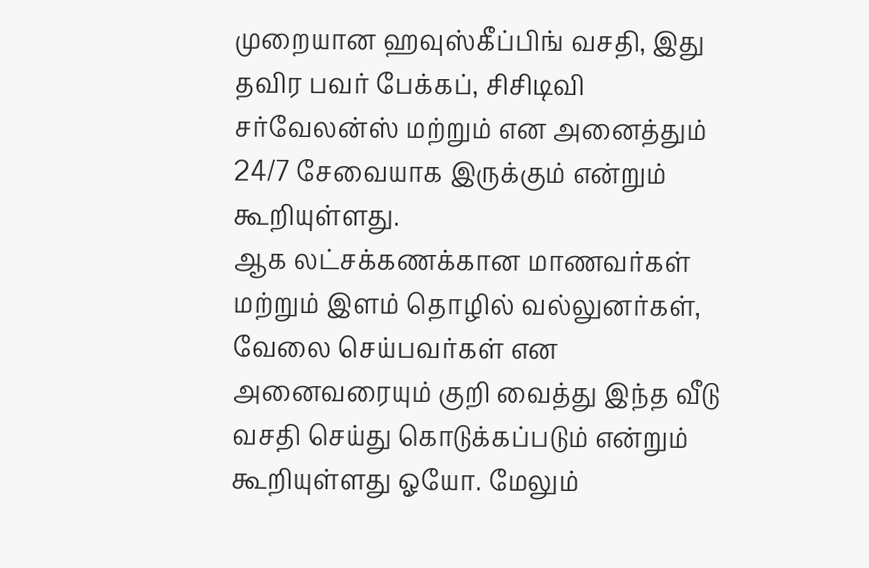முறையான ஹவுஸ்கீப்பிங் வசதி, இது தவிர பவர் பேக்கப், சிசிடிவி சர்வேலன்ஸ் மற்றும் என அனைத்தும் 24/7 சேவையாக இருக்கும் என்றும் கூறியுள்ளது.
ஆக லட்சக்கணக்கான மாணவர்கள் மற்றும் இளம் தொழில் வல்லுனர்கள், வேலை செய்பவர்கள் என அனைவரையும் குறி வைத்து இந்த வீடு வசதி செய்து கொடுக்கப்படும் என்றும் கூறியுள்ளது ஓயோ. மேலும்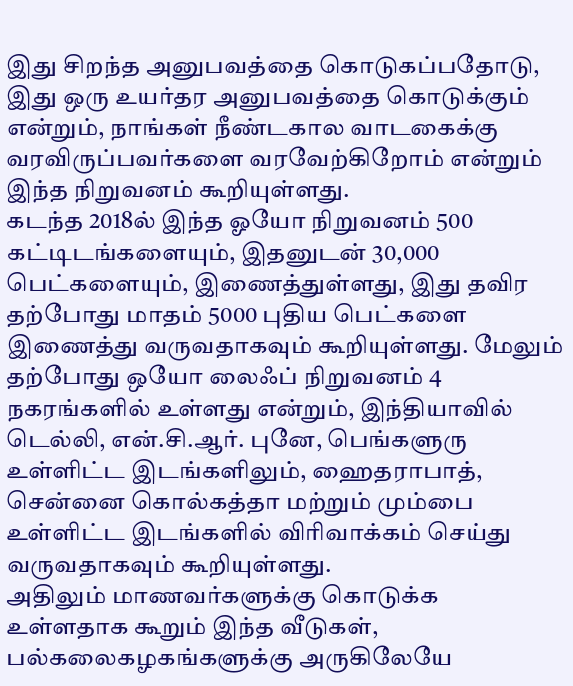இது சிறந்த அனுபவத்தை கொடுகப்பதோடு, இது ஒரு உயர்தர அனுபவத்தை கொடுக்கும் என்றும், நாங்கள் நீண்டகால வாடகைக்கு வரவிருப்பவர்களை வரவேற்கிறோம் என்றும் இந்த நிறுவனம் கூறியுள்ளது.
கடந்த 2018ல் இந்த ஓயோ நிறுவனம் 500 கட்டிடங்களையும், இதனுடன் 30,000 பெட்களையும், இணைத்துள்ளது, இது தவிர தற்போது மாதம் 5000 புதிய பெட்களை இணைத்து வருவதாகவும் கூறியுள்ளது. மேலும் தற்போது ஒயோ லைஃப் நிறுவனம் 4 நகரங்களில் உள்ளது என்றும், இந்தியாவில் டெல்லி, என்.சி.ஆர். புனே, பெங்களுரு உள்ளிட்ட இடங்களிலும், ஹைதராபாத், சென்னை கொல்கத்தா மற்றும் மும்பை உள்ளிட்ட இடங்களில் விரிவாக்கம் செய்து வருவதாகவும் கூறியுள்ளது.
அதிலும் மாணவர்களுக்கு கொடுக்க உள்ளதாக கூறும் இந்த வீடுகள், பல்கலைகழகங்களுக்கு அருகிலேயே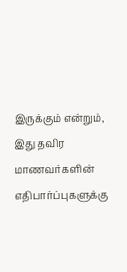இருக்கும் என்றும், இது தவிர மாணவர்களின் எதிபார்ப்புகளுக்கு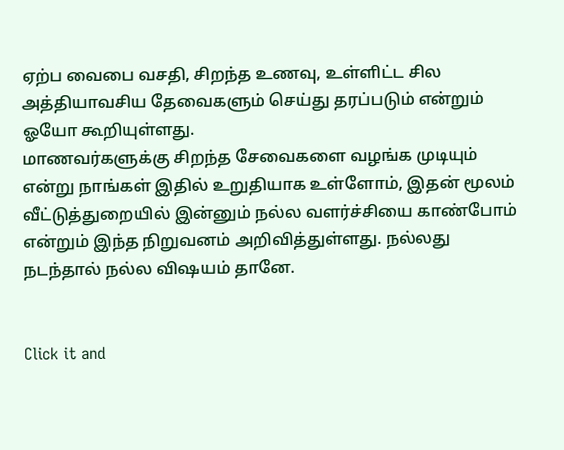ஏற்ப வைபை வசதி, சிறந்த உணவு, உள்ளிட்ட சில அத்தியாவசிய தேவைகளும் செய்து தரப்படும் என்றும் ஓயோ கூறியுள்ளது.
மாணவர்களுக்கு சிறந்த சேவைகளை வழங்க முடியும் என்று நாங்கள் இதில் உறுதியாக உள்ளோம், இதன் மூலம் வீட்டுத்துறையில் இன்னும் நல்ல வளர்ச்சியை காண்போம் என்றும் இந்த நிறுவனம் அறிவித்துள்ளது. நல்லது நடந்தால் நல்ல விஷயம் தானே.


Click it and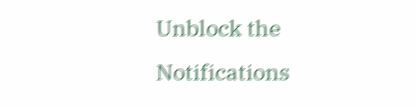Unblock the Notifications